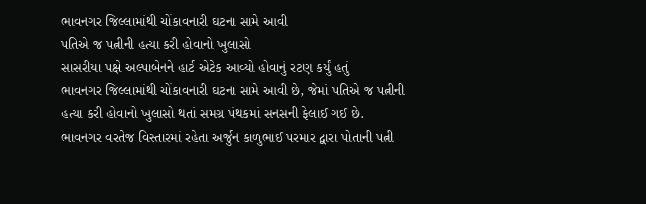ભાવનગર જિલ્લામાંથી ચોંકાવનારી ઘટના સામે આવી
પતિએ જ પત્નીની હત્યા કરી હોવાનો ખુલાસો
સાસરીયા પક્ષે અલ્પાબેનને હાર્ટ એટેક આવ્યો હોવાનું રટણ કર્યું હતું
ભાવનગર જિલ્લામાંથી ચોંકાવનારી ઘટના સામે આવી છે, જેમાં પતિએ જ પત્નીની હત્યા કરી હોવાનો ખુલાસો થતાં સમગ્ર પંથકમાં સનસની ફેલાઈ ગઈ છે.
ભાવનગર વરતેજ વિસ્તારમાં રહેતા અર્જુન કાળુભાઈ પરમાર દ્વારા પોતાની પત્ની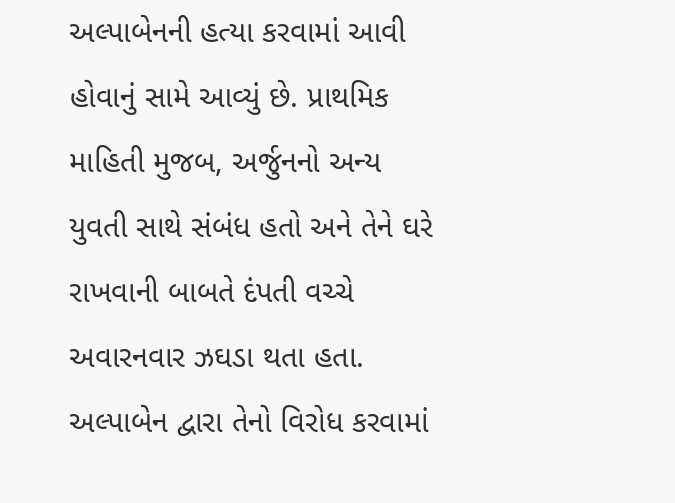અલ્પાબેનની હત્યા કરવામાં આવી હોવાનું સામે આવ્યું છે. પ્રાથમિક માહિતી મુજબ, અર્જુનનો અન્ય યુવતી સાથે સંબંધ હતો અને તેને ઘરે રાખવાની બાબતે દંપતી વચ્ચે અવારનવાર ઝઘડા થતા હતા. અલ્પાબેન દ્વારા તેનો વિરોધ કરવામાં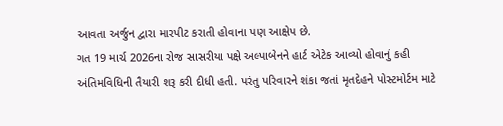આવતા અર્જુન દ્વારા મારપીટ કરાતી હોવાના પણ આક્ષેપ છે.
ગત 19 માર્ચ 2026ના રોજ સાસરીયા પક્ષે અલ્પાબેનને હાર્ટ એટેક આવ્યો હોવાનું કહી અંતિમવિધિની તૈયારી શરૂ કરી દીધી હતી. પરંતુ પરિવારને શંકા જતાં મૃતદેહને પોસ્ટમોર્ટમ માટે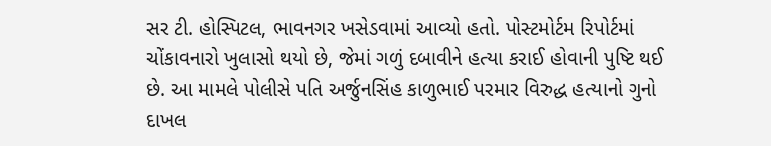સર ટી. હોસ્પિટલ, ભાવનગર ખસેડવામાં આવ્યો હતો. પોસ્ટમોર્ટમ રિપોર્ટમાં ચોંકાવનારો ખુલાસો થયો છે, જેમાં ગળું દબાવીને હત્યા કરાઈ હોવાની પુષ્ટિ થઈ છે. આ મામલે પોલીસે પતિ અર્જુનસિંહ કાળુભાઈ પરમાર વિરુદ્ધ હત્યાનો ગુનો દાખલ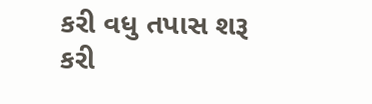કરી વધુ તપાસ શરૂ કરી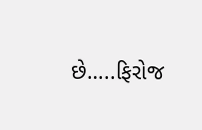છે…..ફિરોજ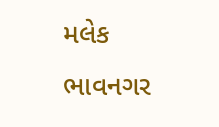મલેક ભાવનગર